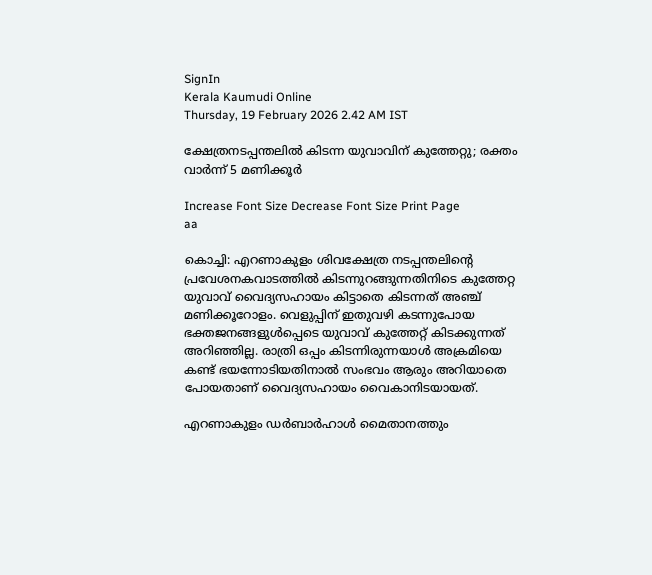SignIn
Kerala Kaumudi Online
Thursday, 19 February 2026 2.42 AM IST

ക്ഷേത്രനടപ്പന്തലിൽ കിടന്ന യുവാവിന് കുത്തേറ്റു; രക്തം വാർന്ന് 5 മണിക്കൂർ

Increase Font Size Decrease Font Size Print Page
aa

കൊച്ചി: എറണാകുളം ശിവക്ഷേത്ര നടപ്പന്തലിന്റെ പ്രവേശനകവാടത്തിൽ കിടന്നുറങ്ങുന്നതിനിടെ കുത്തേറ്റ യുവാവ് വൈദ്യസഹായം കിട്ടാതെ കിടന്നത് അഞ്ച് മണിക്കൂറോളം. വെളുപ്പിന് ഇതുവഴി കടന്നുപോയ ഭക്തജനങ്ങളുൾപ്പെടെ യുവാവ് കുത്തേറ്റ് കിടക്കുന്നത് അറിഞ്ഞില്ല. രാത്രി ഒപ്പം കിടന്നിരുന്നയാൾ അക്രമിയെ കണ്ട് ഭയന്നോടിയതിനാൽ സംഭവം ആരും അറിയാതെ പോയതാണ് വൈദ്യസഹായം വൈകാനിടയായത്.

എറണാകുളം ഡർബാർഹാൾ മൈതാനത്തും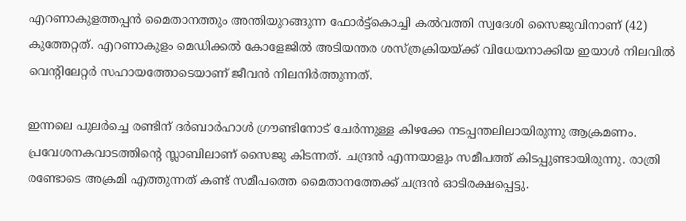എറണാകുളത്തപ്പൻ മൈതാനത്തും അന്തിയുറങ്ങുന്ന ഫോർട്ട്കൊച്ചി കൽവത്തി സ്വദേശി സൈജുവിനാണ് (42) കുത്തേറ്റത്. എറണാകുളം മെഡിക്കൽ കോളേജിൽ അടിയന്തര ശസ്ത്രക്രിയയ്ക്ക് വിധേയനാക്കിയ ഇയാൾ നിലവിൽ വെന്റിലേറ്റർ സഹായത്തോടെയാണ് ജീവൻ നിലനിർത്തുന്നത്.

ഇന്നലെ പുലർച്ചെ രണ്ടിന് ദർബാർ‌ഹാൾ ഗ്രൗണ്ടിനോട് ചേർന്നുള്ള കിഴക്കേ നടപ്പന്തലിലായിരുന്നു ആക്രമണം. പ്രവേശനകവാടത്തിന്റെ സ്ലാബിലാണ് സൈജു കിടന്നത്. ചന്ദ്രൻ എന്നയാളും സമീപത്ത് കിടപ്പുണ്ടായിരുന്നു. രാത്രി രണ്ടോടെ അക്രമി എത്തുന്നത് കണ്ട് സമീപത്തെ മൈതാനത്തേക്ക് ചന്ദ്രൻ ഓടിരക്ഷപ്പെട്ടു.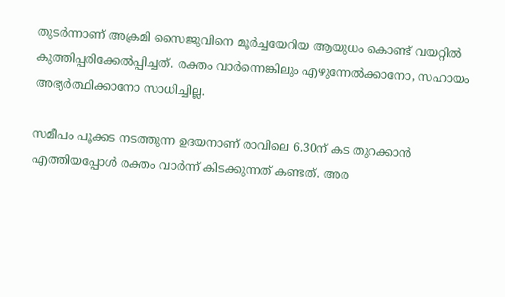തുടർന്നാണ് അക്രമി സൈജുവിനെ മൂർച്ചയേറിയ ആയുധം കൊണ്ട് വയറ്റിൽ കുത്തിപ്പരിക്കേൽപ്പിച്ചത്. രക്തം വാർന്നെങ്കിലും എഴുന്നേൽക്കാനോ, സഹായം അഭ്യർത്ഥിക്കാനോ സാധിച്ചില്ല.

സമീപം പൂക്കട നടത്തുന്ന ഉദയനാണ് രാവിലെ 6.30ന് കട തുറക്കാൻ എത്തിയപ്പോൾ രക്തം വാർന്ന് കിടക്കുന്നത് കണ്ടത്. അര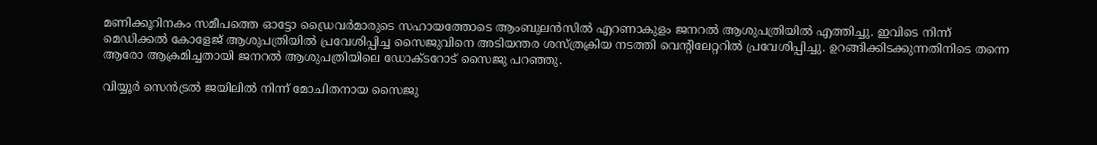മണിക്കൂറിനകം സമീപത്തെ ഓട്ടോ ഡ്രൈവർമാരുടെ സഹായത്തോടെ ആംബുലൻസിൽ എറണാകുളം ജനറൽ ആശുപത്രിയിൽ എത്തിച്ചു. ഇവിടെ നിന്ന് മെഡിക്കൽ കോളേജ് ആശുപത്രിയിൽ പ്രവേശിപ്പിച്ച സൈജുവിനെ അടിയന്തര ശസ്ത്രക്രിയ നടത്തി വെന്റിലേറ്ററിൽ പ്രവേശിപ്പിച്ചു. ഉറങ്ങിക്കിടക്കുന്നതിനിടെ തന്നെ ആരോ ആക്രമിച്ചതായി ജനറൽ ആശുപത്രിയിലെ ഡോക്ടറോട് സൈജു പറഞ്ഞു.

വിയ്യൂർ സെൻട്രൽ ജയിലിൽ നിന്ന് മോചിതനായ സൈജു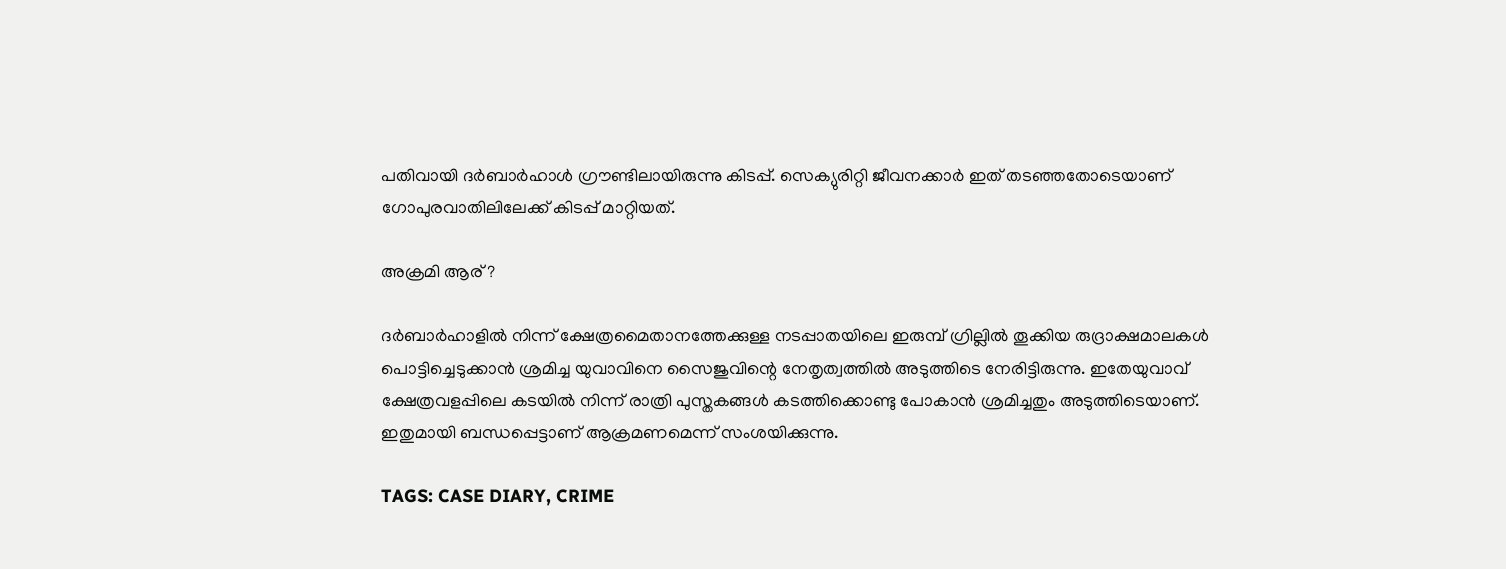പതിവായി ദർബാർഹാൾ ഗ്രൗണ്ടിലായിരുന്നു കിടപ്പ്. സെക്യുരിറ്റി ജീവനക്കാർ ഇത് തടഞ്ഞതോടെയാണ് ഗോപുരവാതിലിലേക്ക് കിടപ്പ് മാറ്റിയത്.

അക്രമി ആര് ?

ദർബാർഹാളിൽ നിന്ന് ക്ഷേത്രമൈതാനത്തേക്കുള്ള നടപ്പാതയിലെ ഇരുമ്പ് ഗ്രില്ലിൽ തൂക്കിയ രുദ്രാക്ഷമാലകൾ പൊട്ടിച്ചെടുക്കാൻ ശ്രമിച്ച യുവാവിനെ സൈജുവിന്റെ നേതൃത്വത്തിൽ അടുത്തിടെ നേരിട്ടിരുന്നു. ഇതേയുവാവ് ക്ഷേത്രവളപ്പിലെ കടയിൽ നിന്ന് രാത്രി പുസ്തകങ്ങൾ കടത്തിക്കൊണ്ടു പോകാൻ ശ്രമിച്ചതും അടുത്തിടെയാണ്. ഇതുമായി ബന്ധപ്പെട്ടാണ് ആക്രമണമെന്ന് സംശയിക്കുന്നു.

TAGS: CASE DIARY, CRIME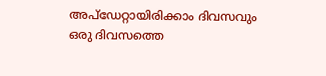അപ്ഡേറ്റായിരിക്കാം ദിവസവും
ഒരു ദിവസത്തെ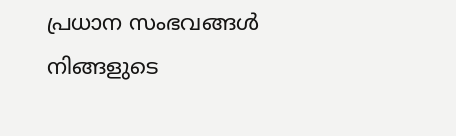പ്രധാന സംഭവങ്ങൾ നിങ്ങളുടെ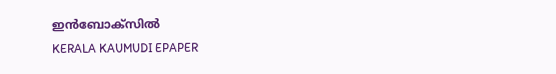ഇൻബോക്സിൽ
KERALA KAUMUDI EPAPER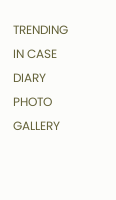TRENDING IN CASE DIARY
PHOTO GALLERY